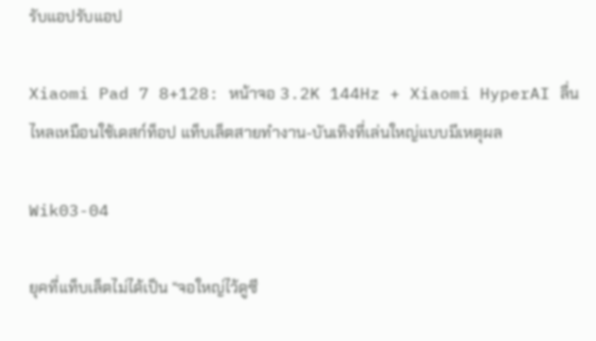รับแอปรับแอป

Xiaomi Pad 7 8+128: หน้าจอ 3.2K 144Hz + Xiaomi HyperAI ลื่นไหลเหมือนใช้เดสก์ท็อป แท็บเล็ตสายทำงาน-บันเทิงที่เล่นใหญ่แบบมีเหตุผล

Wik03-04

ยุคที่แท็บเล็ตไม่ได้เป็น “จอใหญ่ไว้ดูซี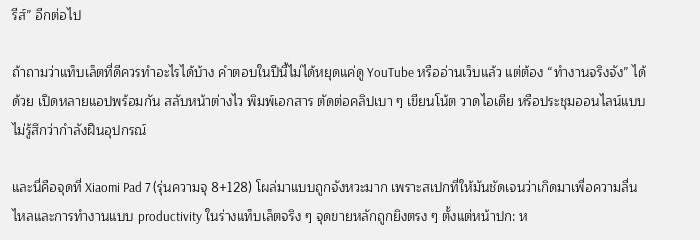รีส์” อีกต่อไป

ถ้าถามว่าแท็บเล็ตที่ดีควรทำอะไรได้บ้าง คำตอบในปีนี้ไม่ได้หยุดแค่ดู YouTube หรืออ่านเว็บแล้ว แต่ต้อง “ทำงานจริงจัง” ได้ด้วย เปิดหลายแอปพร้อมกัน สลับหน้าต่างไว พิมพ์เอกสาร ตัดต่อคลิปเบา ๆ เขียนโน้ต วาดไอเดีย หรือประชุมออนไลน์แบบไม่รู้สึกว่ากำลังฝืนอุปกรณ์

และนี่คือจุดที่ Xiaomi Pad 7 (รุ่นความจุ 8+128) โผล่มาแบบถูกจังหวะมาก เพราะสเปกที่ให้มันชัดเจนว่าเกิดมาเพื่อความลื่นไหลและการทำงานแบบ productivity ในร่างแท็บเล็ตจริง ๆ จุดขายหลักถูกยิงตรง ๆ ตั้งแต่หน้าปก: ห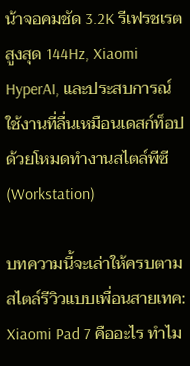น้าจอคมชัด 3.2K รีเฟรชเรตสูงสุด 144Hz, Xiaomi HyperAI, และประสบการณ์ใช้งานที่ลื่นเหมือนเดสก์ท็อปด้วยโหมดทำงานสไตล์พีซี (Workstation)

บทความนี้จะเล่าให้ครบตามสไตล์รีวิวแบบเพื่อนสายเทค: Xiaomi Pad 7 คืออะไร ทำไม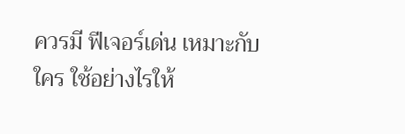ควรมี ฟีเจอร์เด่น เหมาะกับใคร ใช้อย่างไรให้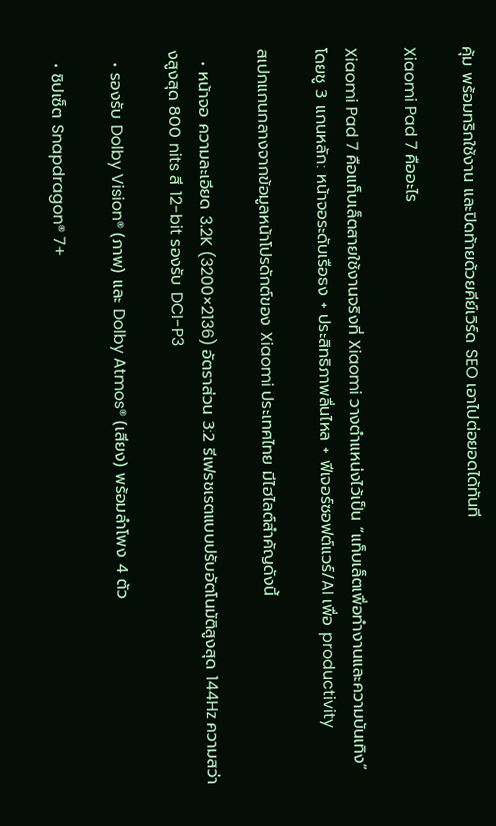คุ้ม พร้อมทริกใช้งาน และปิดท้ายด้วยคีย์เวิร์ด SEO เอาไปต่อยอดได้ทันที

Xiaomi Pad 7 คืออะไร

Xiaomi Pad 7 คือแท็บเล็ตสายใช้งานจริงที่ Xiaomi วางตำแหน่งไว้เป็น “แท็บเล็ตเพื่อทำงานและความบันเทิง” โดยชู 3 แกนหลัก: หน้าจอระดับเรือธง + ประสิทธิภาพลื่นไหล + ฟีเจอร์ซอฟต์แวร์/AI เพื่อ productivity

สเปกแกนกลางจากข้อมูลหน้าโปรดักต์ของ Xiaomi ประเทศไทย มีไฮไลต์สำคัญดังนี้

  • หน้าจอ ความละเอียด 3.2K (3200×2136) อัตราส่วน 3:2 รีเฟรชเรตแบบปรับอัตโนมัติสูงสุด 144Hz ความสว่างสูงสุด 800 nits สี 12-bit รองรับ DCI-P3

  • รองรับ Dolby Vision® (ภาพ) และ Dolby Atmos® (เสียง) พร้อมลำโพง 4 ตัว

  • ชิปเซ็ต Snapdragon® 7+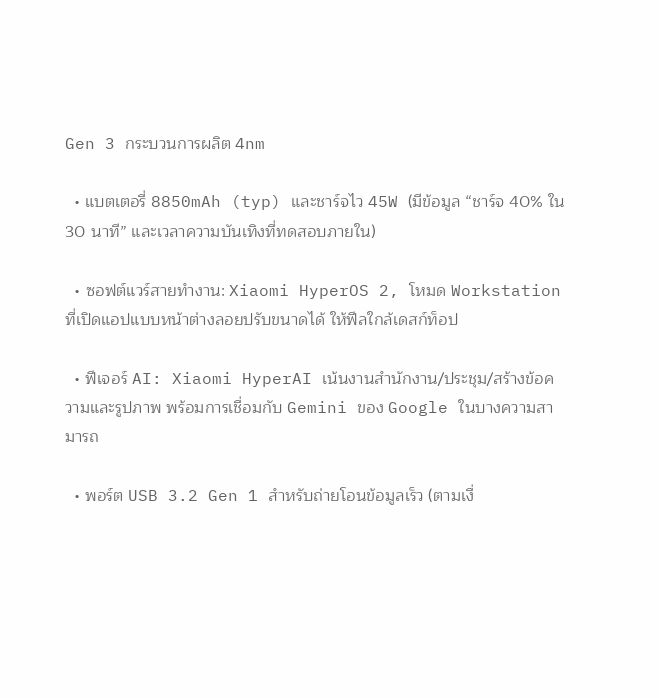Gen 3 กระบวนการผลิต 4nm

  • แบตเตอรี่ 8850mAh (typ) และชาร์จไว 45W (มีข้อมูล “ชาร์จ 40% ใน 30 นาที” และเวลาความบันเทิงที่ทดสอบภายใน)

  • ซอฟต์แวร์สายทำงาน: Xiaomi HyperOS 2, โหมด Workstation ที่เปิดแอปแบบหน้าต่างลอยปรับขนาดได้ ให้ฟีลใกล้เดสก์ท็อป

  • ฟีเจอร์ AI: Xiaomi HyperAI เน้นงานสำนักงาน/ประชุม/สร้างข้อความและรูปภาพ พร้อมการเชื่อมกับ Gemini ของ Google ในบางความสามารถ

  • พอร์ต USB 3.2 Gen 1 สำหรับถ่ายโอนข้อมูลเร็ว (ตามเงื่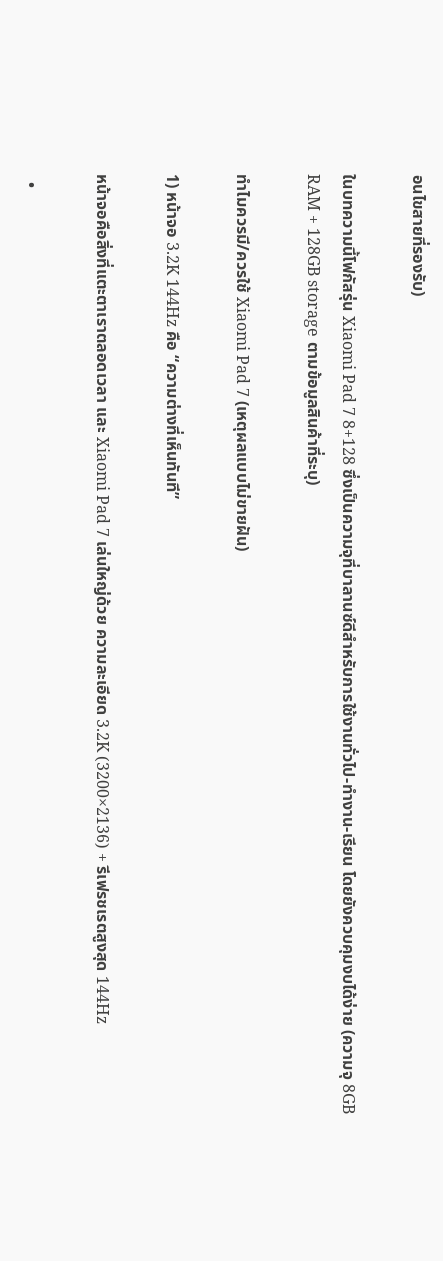อนไขสายที่รองรับ)

ในบทความนี้โฟกัสรุ่น Xiaomi Pad 7 8+128 ซึ่งเป็นความจุที่บาลานซ์ดีสำหรับการใช้งานทั่วไป-ทำงาน-เรียน โดยยังควบคุมงบได้ง่าย (ความจุ 8GB RAM + 128GB storage ตามข้อมูลสินค้าที่ระบุ)

ทำไมควรมี/ควรใช้ Xiaomi Pad 7 (เหตุผลแบบไม่ขายฝัน)

1) หน้าจอ 3.2K 144Hz คือ “ความต่างที่เห็นทันที”

หน้าจอคือสิ่งที่แตะตาเราตลอดเวลา และ Xiaomi Pad 7 เล่นใหญ่ด้วย ความละเอียด 3.2K (3200×2136) + รีเฟรชเรตสูงสุด 144Hz

  •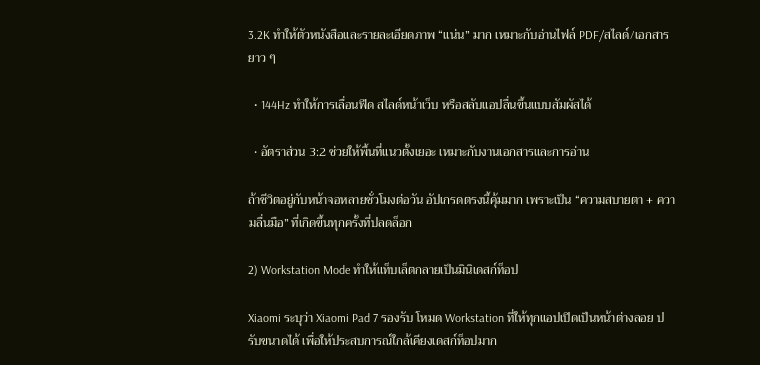3.2K ทำให้ตัวหนังสือและรายละเอียดภาพ “แน่น” มาก เหมาะกับอ่านไฟล์ PDF/สไลด์/เอกสารยาว ๆ

  • 144Hz ทำให้การเลื่อนฟีด สไลด์หน้าเว็บ หรือสลับแอปลื่นขึ้นแบบสัมผัสได้

  • อัตราส่วน 3:2 ช่วยให้พื้นที่แนวตั้งเยอะ เหมาะกับงานเอกสารและการอ่าน

ถ้าชีวิตอยู่กับหน้าจอหลายชั่วโมงต่อวัน อัปเกรดตรงนี้คุ้มมาก เพราะเป็น “ความสบายตา + ความลื่นมือ” ที่เกิดขึ้นทุกครั้งที่ปลดล็อก

2) Workstation Mode ทำให้แท็บเล็ตกลายเป็นมินิเดสก์ท็อป

Xiaomi ระบุว่า Xiaomi Pad 7 รองรับ โหมด Workstation ที่ให้ทุกแอปเปิดเป็นหน้าต่างลอย ปรับขนาดได้ เพื่อให้ประสบการณ์ใกล้เคียงเดสก์ท็อปมาก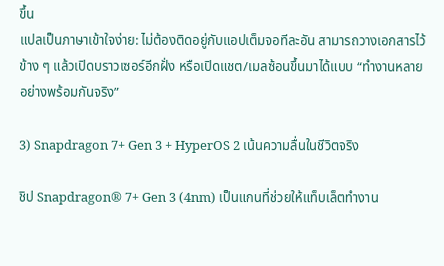ขึ้น
แปลเป็นภาษาเข้าใจง่าย: ไม่ต้องติดอยู่กับแอปเต็มจอทีละอัน สามารถวางเอกสารไว้ข้าง ๆ แล้วเปิดบราวเซอร์อีกฝั่ง หรือเปิดแชต/เมลซ้อนขึ้นมาได้แบบ “ทำงานหลายอย่างพร้อมกันจริง”

3) Snapdragon 7+ Gen 3 + HyperOS 2 เน้นความลื่นในชีวิตจริง

ชิป Snapdragon® 7+ Gen 3 (4nm) เป็นแกนที่ช่วยให้แท็บเล็ตทำงาน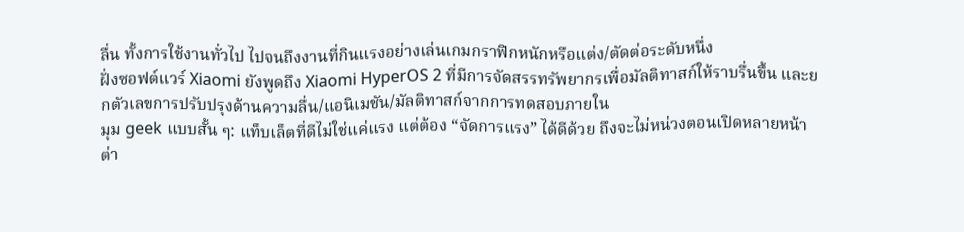ลื่น ทั้งการใช้งานทั่วไป ไปจนถึงงานที่กินแรงอย่างเล่นเกมกราฟิกหนักหรือแต่ง/ตัดต่อระดับหนึ่ง
ฝั่งซอฟต์แวร์ Xiaomi ยังพูดถึง Xiaomi HyperOS 2 ที่มีการจัดสรรทรัพยากรเพื่อมัลติทาสก์ให้ราบรื่นขึ้น และยกตัวเลขการปรับปรุงด้านความลื่น/แอนิเมชัน/มัลติทาสก์จากการทดสอบภายใน
มุม geek แบบสั้น ๆ: แท็บเล็ตที่ดีไม่ใช่แค่แรง แต่ต้อง “จัดการแรง” ได้ดีด้วย ถึงจะไม่หน่วงตอนเปิดหลายหน้าต่า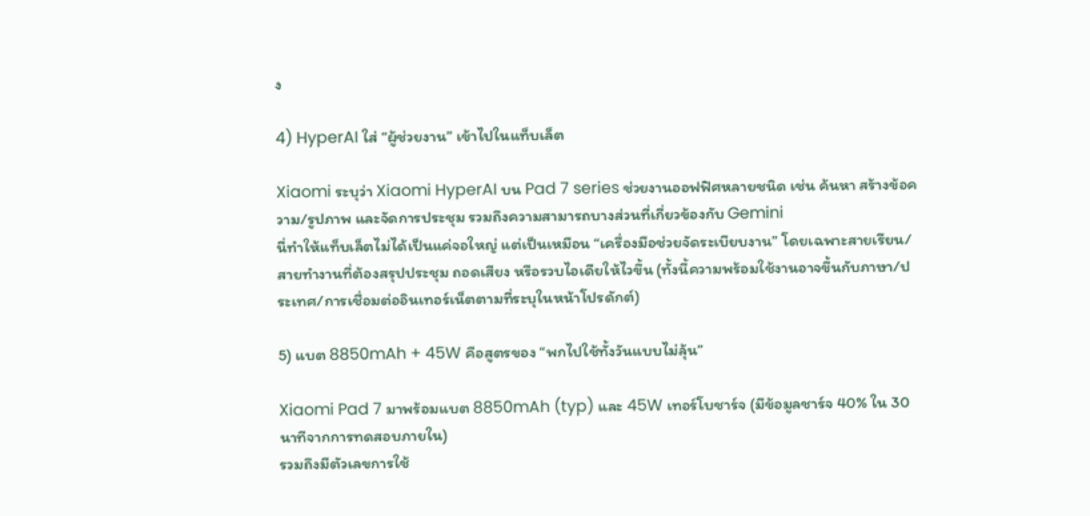ง

4) HyperAI ใส่ “ผู้ช่วยงาน” เข้าไปในแท็บเล็ต

Xiaomi ระบุว่า Xiaomi HyperAI บน Pad 7 series ช่วยงานออฟฟิศหลายชนิด เช่น ค้นหา สร้างข้อความ/รูปภาพ และจัดการประชุม รวมถึงความสามารถบางส่วนที่เกี่ยวข้องกับ Gemini
นี่ทำให้แท็บเล็ตไม่ได้เป็นแค่จอใหญ่ แต่เป็นเหมือน “เครื่องมือช่วยจัดระเบียบงาน” โดยเฉพาะสายเรียน/สายทำงานที่ต้องสรุปประชุม ถอดเสียง หรือรวบไอเดียให้ไวขึ้น (ทั้งนี้ความพร้อมใช้งานอาจขึ้นกับภาษา/ประเทศ/การเชื่อมต่ออินเทอร์เน็ตตามที่ระบุในหน้าโปรดักต์)

5) แบต 8850mAh + 45W คือสูตรของ “พกไปใช้ทั้งวันแบบไม่ลุ้น”

Xiaomi Pad 7 มาพร้อมแบต 8850mAh (typ) และ 45W เทอร์โบชาร์จ (มีข้อมูลชาร์จ 40% ใน 30 นาทีจากการทดสอบภายใน)
รวมถึงมีตัวเลขการใช้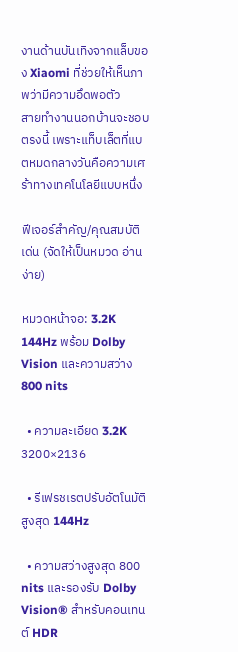งานด้านบันเทิงจากแล็บของ Xiaomi ที่ช่วยให้เห็นภาพว่ามีความอึดพอตัว
สายทำงานนอกบ้านจะชอบตรงนี้ เพราะแท็บเล็ตที่แบตหมดกลางวันคือความเศร้าทางเทคโนโลยีแบบหนึ่ง

ฟีเจอร์สำคัญ/คุณสมบัติเด่น (จัดให้เป็นหมวด อ่านง่าย)

หมวดหน้าจอ: 3.2K 144Hz พร้อม Dolby Vision และความสว่าง 800 nits

  • ความละเอียด 3.2K 3200×2136

  • รีเฟรชเรตปรับอัตโนมัติสูงสุด 144Hz

  • ความสว่างสูงสุด 800 nits และรองรับ Dolby Vision® สำหรับคอนเทนต์ HDR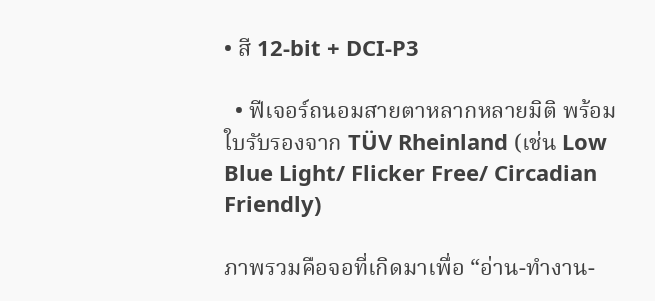• สี 12-bit + DCI-P3

  • ฟีเจอร์ถนอมสายตาหลากหลายมิติ พร้อมใบรับรองจาก TÜV Rheinland (เช่น Low Blue Light/ Flicker Free/ Circadian Friendly)

ภาพรวมคือจอที่เกิดมาเพื่อ “อ่าน-ทำงาน-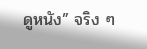ดูหนัง” จริง ๆ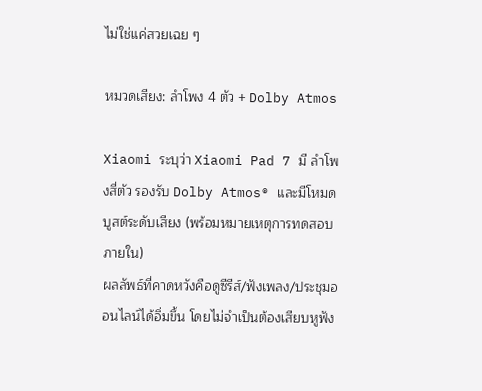ไม่ใช่แค่สวยเฉย ๆ

หมวดเสียง: ลำโพง 4 ตัว + Dolby Atmos

Xiaomi ระบุว่า Xiaomi Pad 7 มี ลำโพงสี่ตัว รองรับ Dolby Atmos® และมีโหมดบูสต์ระดับเสียง (พร้อมหมายเหตุการทดสอบภายใน)
ผลลัพธ์ที่คาดหวังคือดูซีรีส์/ฟังเพลง/ประชุมออนไลน์ได้อิ่มขึ้น โดยไม่จำเป็นต้องเสียบหูฟัง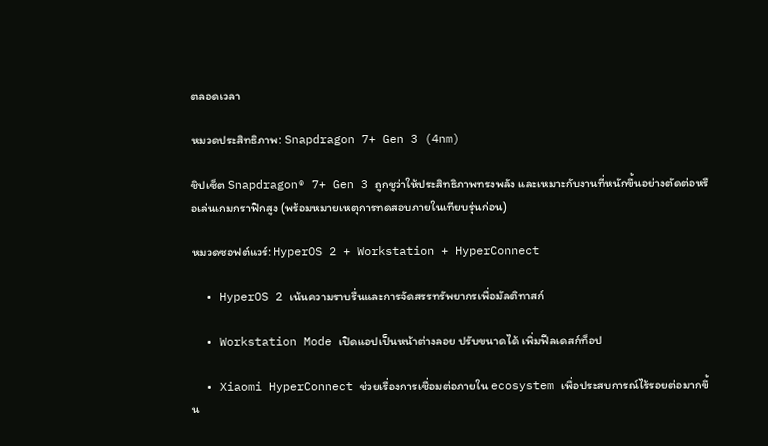ตลอดเวลา

หมวดประสิทธิภาพ: Snapdragon 7+ Gen 3 (4nm)

ชิปเซ็ต Snapdragon® 7+ Gen 3 ถูกชูว่าให้ประสิทธิภาพทรงพลัง และเหมาะกับงานที่หนักขึ้นอย่างตัดต่อหรือเล่นเกมกราฟิกสูง (พร้อมหมายเหตุการทดสอบภายในเทียบรุ่นก่อน)

หมวดซอฟต์แวร์: HyperOS 2 + Workstation + HyperConnect

  • HyperOS 2 เน้นความราบรื่นและการจัดสรรทรัพยากรเพื่อมัลติทาสก์

  • Workstation Mode เปิดแอปเป็นหน้าต่างลอย ปรับขนาดได้ เพิ่มฟีลเดสก์ท็อป

  • Xiaomi HyperConnect ช่วยเรื่องการเชื่อมต่อภายใน ecosystem เพื่อประสบการณ์ไร้รอยต่อมากขึ้น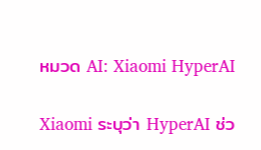หมวด AI: Xiaomi HyperAI

Xiaomi ระบุว่า HyperAI ช่ว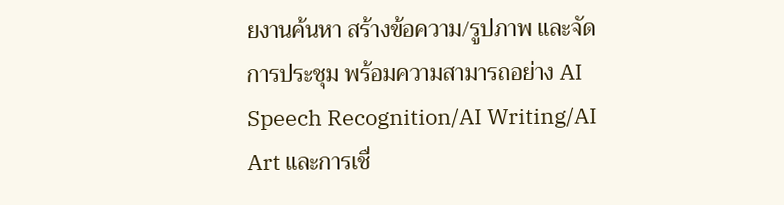ยงานค้นหา สร้างข้อความ/รูปภาพ และจัดการประชุม พร้อมความสามารถอย่าง AI Speech Recognition/AI Writing/AI Art และการเชื่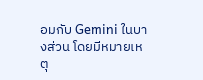อมกับ Gemini ในบางส่วน โดยมีหมายเหตุ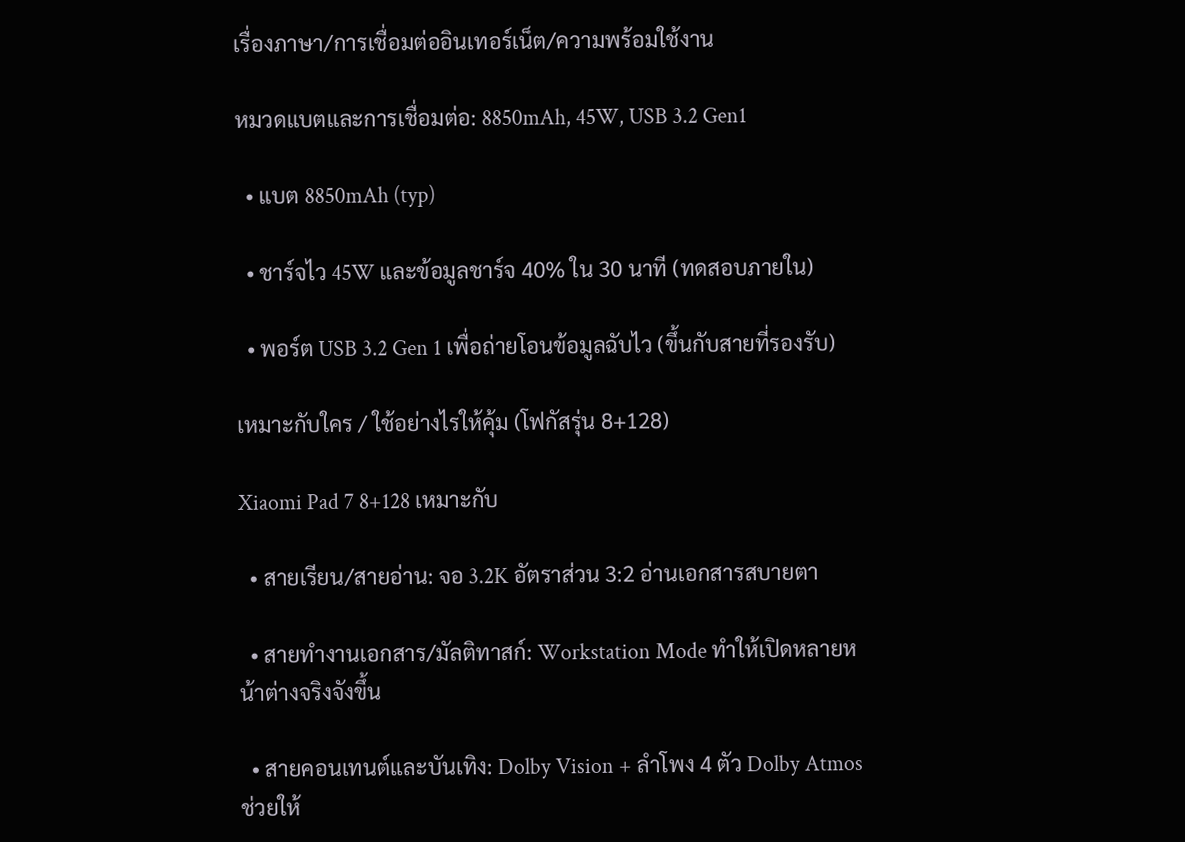เรื่องภาษา/การเชื่อมต่ออินเทอร์เน็ต/ความพร้อมใช้งาน

หมวดแบตและการเชื่อมต่อ: 8850mAh, 45W, USB 3.2 Gen1

  • แบต 8850mAh (typ)

  • ชาร์จไว 45W และข้อมูลชาร์จ 40% ใน 30 นาที (ทดสอบภายใน)

  • พอร์ต USB 3.2 Gen 1 เพื่อถ่ายโอนข้อมูลฉับไว (ขึ้นกับสายที่รองรับ)

เหมาะกับใคร / ใช้อย่างไรให้คุ้ม (โฟกัสรุ่น 8+128)

Xiaomi Pad 7 8+128 เหมาะกับ

  • สายเรียน/สายอ่าน: จอ 3.2K อัตราส่วน 3:2 อ่านเอกสารสบายตา

  • สายทำงานเอกสาร/มัลติทาสก์: Workstation Mode ทำให้เปิดหลายหน้าต่างจริงจังขึ้น

  • สายคอนเทนต์และบันเทิง: Dolby Vision + ลำโพง 4 ตัว Dolby Atmos ช่วยให้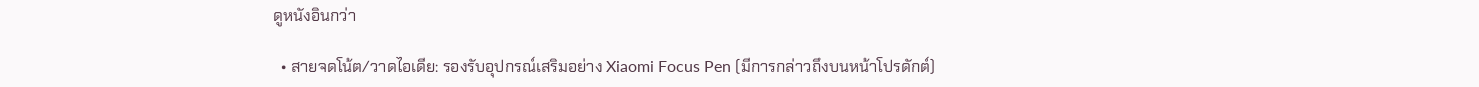ดูหนังอินกว่า

  • สายจดโน้ต/วาดไอเดีย: รองรับอุปกรณ์เสริมอย่าง Xiaomi Focus Pen (มีการกล่าวถึงบนหน้าโปรดักต์)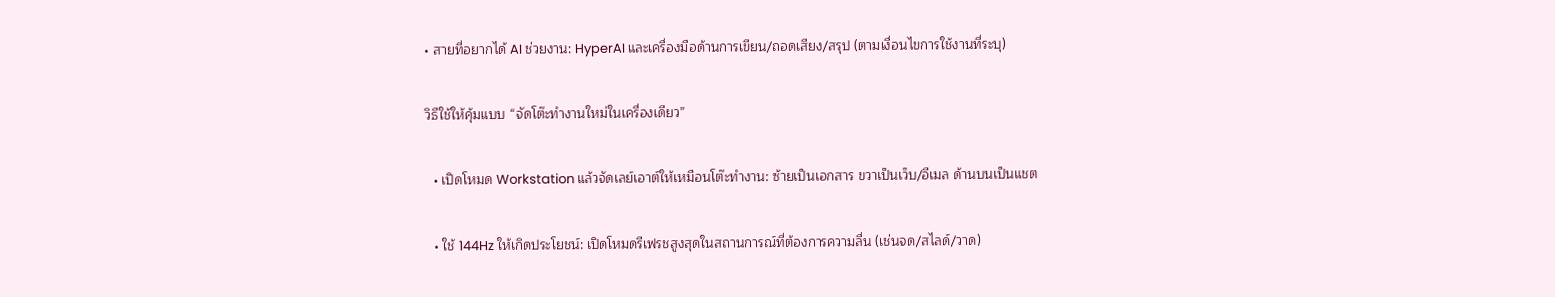• สายที่อยากได้ AI ช่วยงาน: HyperAI และเครื่องมือด้านการเขียน/ถอดเสียง/สรุป (ตามเงื่อนไขการใช้งานที่ระบุ)

วิธีใช้ให้คุ้มแบบ “จัดโต๊ะทำงานใหม่ในเครื่องเดียว”

  • เปิดโหมด Workstation แล้วจัดเลย์เอาต์ให้เหมือนโต๊ะทำงาน: ซ้ายเป็นเอกสาร ขวาเป็นเว็บ/อีเมล ด้านบนเป็นแชต

  • ใช้ 144Hz ให้เกิดประโยชน์: เปิดโหมดรีเฟรชสูงสุดในสถานการณ์ที่ต้องการความลื่น (เช่นจด/สไลด์/วาด)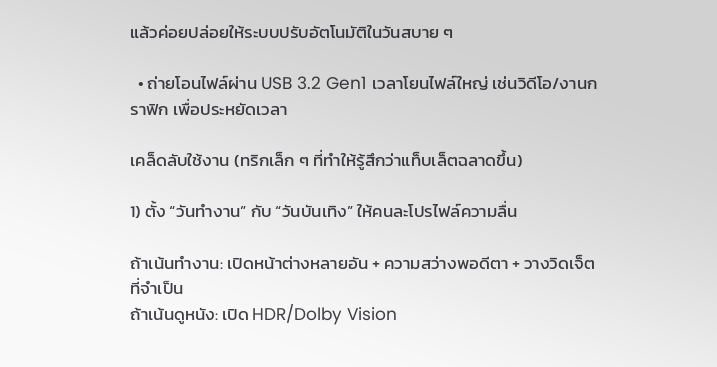แล้วค่อยปล่อยให้ระบบปรับอัตโนมัติในวันสบาย ๆ

  • ถ่ายโอนไฟล์ผ่าน USB 3.2 Gen1 เวลาโยนไฟล์ใหญ่ เช่นวิดีโอ/งานกราฟิก เพื่อประหยัดเวลา

เคล็ดลับใช้งาน (ทริกเล็ก ๆ ที่ทำให้รู้สึกว่าแท็บเล็ตฉลาดขึ้น)

1) ตั้ง “วันทำงาน” กับ “วันบันเทิง” ให้คนละโปรไฟล์ความลื่น

ถ้าเน้นทำงาน: เปิดหน้าต่างหลายอัน + ความสว่างพอดีตา + วางวิดเจ็ตที่จำเป็น
ถ้าเน้นดูหนัง: เปิด HDR/Dolby Vision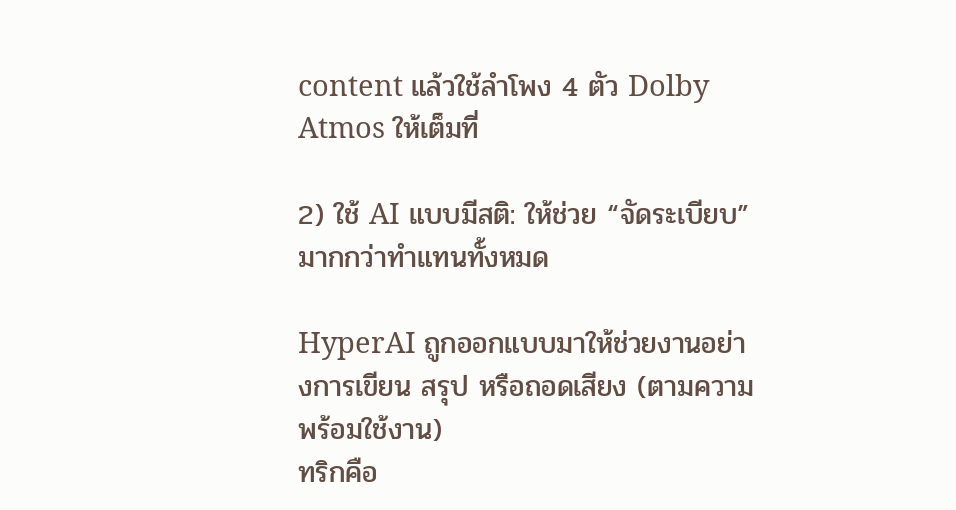content แล้วใช้ลำโพง 4 ตัว Dolby Atmos ให้เต็มที่

2) ใช้ AI แบบมีสติ: ให้ช่วย “จัดระเบียบ” มากกว่าทำแทนทั้งหมด

HyperAI ถูกออกแบบมาให้ช่วยงานอย่างการเขียน สรุป หรือถอดเสียง (ตามความพร้อมใช้งาน)
ทริกคือ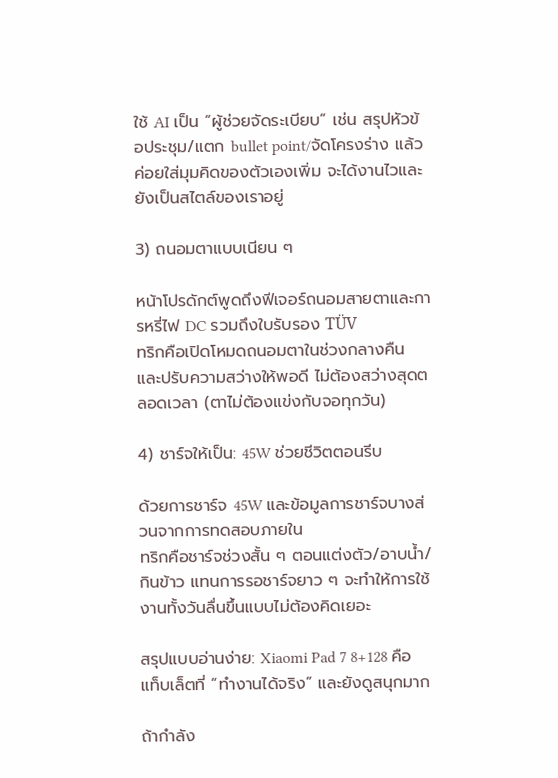ใช้ AI เป็น “ผู้ช่วยจัดระเบียบ” เช่น สรุปหัวข้อประชุม/แตก bullet point/จัดโครงร่าง แล้วค่อยใส่มุมคิดของตัวเองเพิ่ม จะได้งานไวและยังเป็นสไตล์ของเราอยู่

3) ถนอมตาแบบเนียน ๆ

หน้าโปรดักต์พูดถึงฟีเจอร์ถนอมสายตาและการหรี่ไฟ DC รวมถึงใบรับรอง TÜV
ทริกคือเปิดโหมดถนอมตาในช่วงกลางคืน และปรับความสว่างให้พอดี ไม่ต้องสว่างสุดตลอดเวลา (ตาไม่ต้องแข่งกับจอทุกวัน)

4) ชาร์จให้เป็น: 45W ช่วยชีวิตตอนรีบ

ด้วยการชาร์จ 45W และข้อมูลการชาร์จบางส่วนจากการทดสอบภายใน
ทริกคือชาร์จช่วงสั้น ๆ ตอนแต่งตัว/อาบน้ำ/กินข้าว แทนการรอชาร์จยาว ๆ จะทำให้การใช้งานทั้งวันลื่นขึ้นแบบไม่ต้องคิดเยอะ

สรุปแบบอ่านง่าย: Xiaomi Pad 7 8+128 คือแท็บเล็ตที่ “ทำงานได้จริง” และยังดูสนุกมาก

ถ้ากำลัง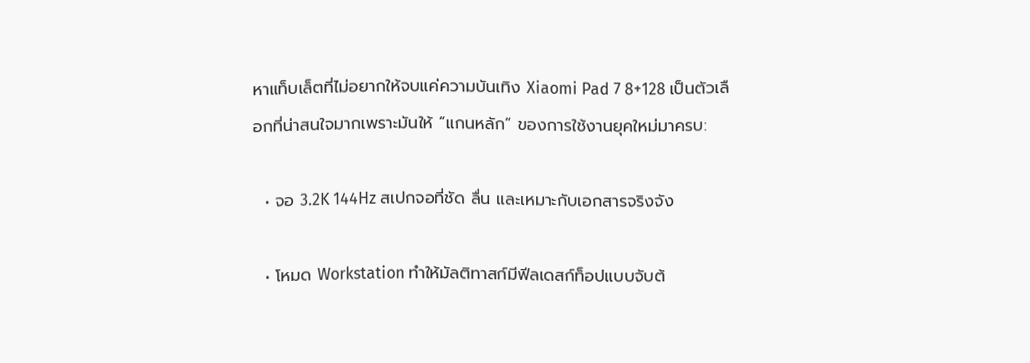หาแท็บเล็ตที่ไม่อยากให้จบแค่ความบันเทิง Xiaomi Pad 7 8+128 เป็นตัวเลือกที่น่าสนใจมากเพราะมันให้ “แกนหลัก” ของการใช้งานยุคใหม่มาครบ:

  • จอ 3.2K 144Hz สเปกจอที่ชัด ลื่น และเหมาะกับเอกสารจริงจัง

  • โหมด Workstation ทำให้มัลติทาสก์มีฟีลเดสก์ท็อปแบบจับต้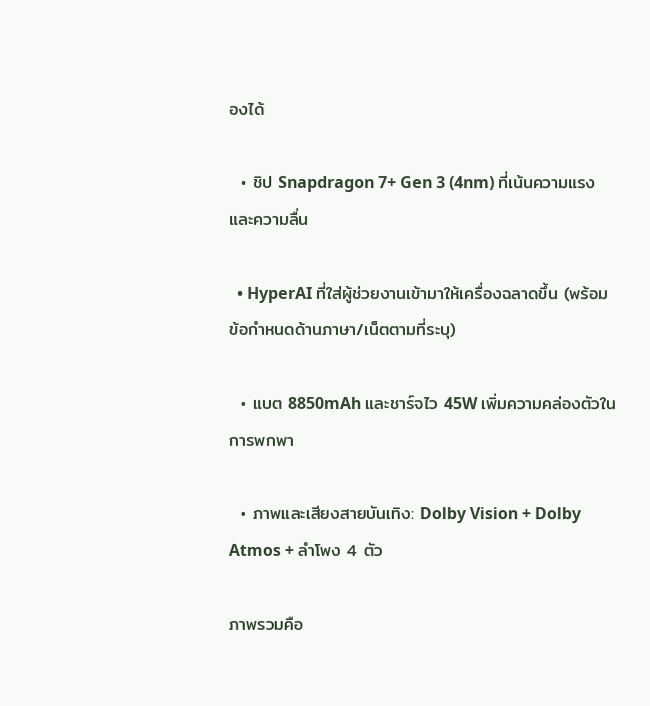องได้

  • ชิป Snapdragon 7+ Gen 3 (4nm) ที่เน้นความแรงและความลื่น

  • HyperAI ที่ใส่ผู้ช่วยงานเข้ามาให้เครื่องฉลาดขึ้น (พร้อมข้อกำหนดด้านภาษา/เน็ตตามที่ระบุ)

  • แบต 8850mAh และชาร์จไว 45W เพิ่มความคล่องตัวในการพกพา

  • ภาพและเสียงสายบันเทิง: Dolby Vision + Dolby Atmos + ลำโพง 4 ตัว

ภาพรวมคือ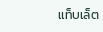แท็บเล็ต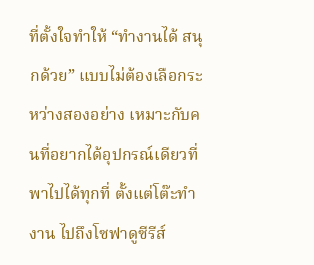ที่ตั้งใจทำให้ “ทำงานได้ สนุกด้วย” แบบไม่ต้องเลือกระหว่างสองอย่าง เหมาะกับคนที่อยากได้อุปกรณ์เดียวที่พาไปได้ทุกที่ ตั้งแต่โต๊ะทำงาน ไปถึงโซฟาดูซีรีส์